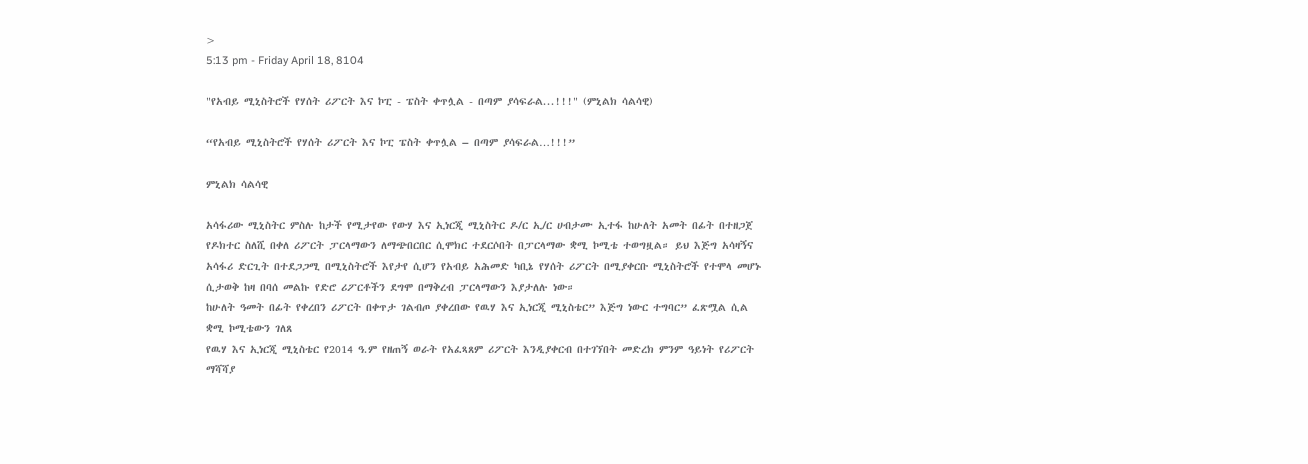>
5:13 pm - Friday April 18, 8104

"የአብይ ሚኒስትሮች የሃሰት ሪፖርት እና ኮፒ - ፔስት ቀጥሏል - በጣም ያሳፍራል...!!!" (ምኒልክ ሳልሳዊ)

“የአብይ ሚኒስትሮች የሃሰት ሪፖርት እና ኮፒ ፔስት ቀጥሏል – በጣም ያሳፍራል…!!!”

ምኒልክ ሳልሳዊ

አሳፋሪው ሚኒስትር ምስሉ ከታች የሚታየው የውሃ እና ኢነርጂ ሚኒስትር ዶ/ር ኢ/ር ሀብታሙ ኢተፋ ከሁለት አመት በፊት በተዘጋጀ የዶክተር ስለሺ በቀለ ሪፖርት ፓርላማውን ለማጭበርበር ሲሞክር ተደርሶበት በፓርላማው ቋሚ ኮሚቴ ተወግዟል። ይህ እጅግ አሳዛኝና አሳፋሪ ድርጊት በተደጋጋሚ በሚኒስትሮች እየታየ ሲሆን የአብይ አሕመድ ካቢኔ የሃሰት ሪፖርት በሚያቀርቡ ሚኒስትሮች የተሞላ መሆኑ ሲታወቅ ከዛ በባሰ መልኩ የድሮ ሪፖርቶችን ደግሞ በማቅረብ ፓርላማውን እያታለሉ ነው።
ከሁለት ዓመት በፊት የቀረበን ሪፖርት በቀጥታ ገልብጦ ያቀረበው የዉሃ እና ኢነርጂ ሚኒስቴር” እጅግ ነውር ተግባር” ፈጽሟል ሲል ቋሚ ኮሚቴውን ገለጸ
የዉሃ እና ኢነርጂ ሚኒስቴር የ2014 ዓ.ም የዘጠኝ ወራት የአፈጻጸም ሪፖርት እንዲያቀርብ በተገኘበት መድረክ ምንም ዓይነት የሪፖርት ማሻሻያ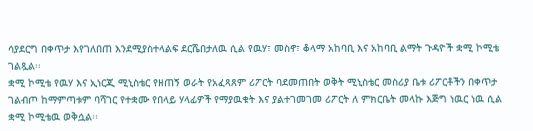ሳያደርግ በቀጥታ እየገለበጠ እንደሚያስተላልፍ ደርሼበታለዉ ሲል የዉሃ፣ መስኖ፣ ቆላማ አከባቢ እና አከባቢ ልማት ጉዳዮች ቋሚ ኮሚቴ ገልጿል፡፡
ቋሚ ኮሚቴ የዉሃ እና ኢነርጂ ሚኒስቴር የዘጠኝ ወራት የአፈጻጸም ሪፖርት ባደመጠበት ወቅት ሚኒስቴር መስሪያ ቤቱ ሪፖርቶችን በቀጥታ ገልብጦ ከማምጣቱም ባሻገር የተቋሙ የበላይ ሃላፊዎች የማያዉቁት እና ያልተገመገመ ሪፖርት ለ ምክርቤት መላኩ እጅግ ነዉር ነዉ ሲል ቋሚ ኮሚቴዉ ወቅሷል፡፡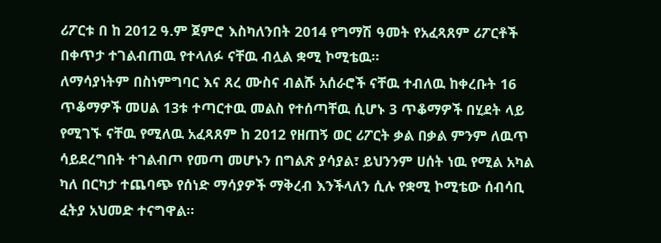ሪፖርቱ በ ከ 2012 ዓ.ም ጀምሮ እስካለንበት 2014 የግማሽ ዓመት የአፈጻጸም ሪፖርቶች በቀጥታ ተገልብጠዉ የተላለፉ ናቸዉ ብሏል ቋሚ ኮሚቴዉ፡፡
ለማሳያነትም በስነምግባር እና ጸረ ሙስና ብልሹ አሰራሮች ናቸዉ ተብለዉ ከቀረቡት 16 ጥቆማዎች መሀል 13ቱ ተጣርተዉ መልስ የተሰጣቸዉ ሲሆኑ 3 ጥቆማዎች በሂደት ላይ የሚገኙ ናቸዉ የሚለዉ አፈጻጸም ከ 2012 የዘጠኝ ወር ሪፖርት ቃል በቃል ምንም ለዉጥ ሳይደረግበት ተገልብጦ የመጣ መሆኑን በግልጽ ያሳያል፣ ይህንንም ሀሰት ነዉ የሚል አካል ካለ በርካታ ተጨባጭ የሰነድ ማሳያዎች ማቅረብ እንችላለን ሲሉ የቋሚ ኮሚቴው ሰብሳቢ ፈትያ አህመድ ተናግዋል፡፡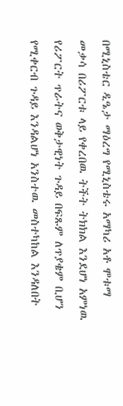በሚኒስቴር ዲዔታ ማዕረግ የሚኒስቴሩ አማካሪ አቶ ሞቱማ መቃሳ በሪፖርቱ ላይ የቀረበዉ ትችት ትክክል እንደሆነ አምነዉ የሪፖርት ጥራትና ወቅታዊነት ጉዳይ በፍጹም ለጥያቄም ቢሆን የሚቀርብ ጉዳይ እንዳልሆነ አንስተዉ መስተካከል እንዳለበት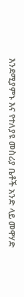እንደሚያምኑ እና የተለያዩ መስሪያ ቤቶች አንድ ላይ መዋሃድ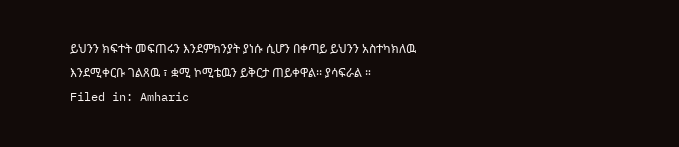ይህንን ክፍተት መፍጠሩን እንደምክንያት ያነሱ ሲሆን በቀጣይ ይህንን አስተካክለዉ እንደሚቀርቡ ገልጸዉ ፣ ቋሚ ኮሚቴዉን ይቅርታ ጠይቀዋል፡፡ ያሳፍራል ።
Filed in: Amharic